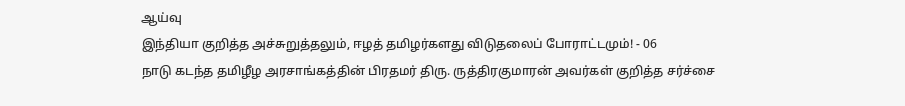ஆய்வு
இந்தியா குறித்த அச்சுறுத்தலும், ஈழத் தமிழர்களது விடுதலைப் போராட்டமும்! - 06
நாடு கடந்த தமிழீழ அரசாங்கத்தின் பிரதமர் திரு. ருத்திரகுமாரன் அவர்கள் குறித்த சர்ச்சை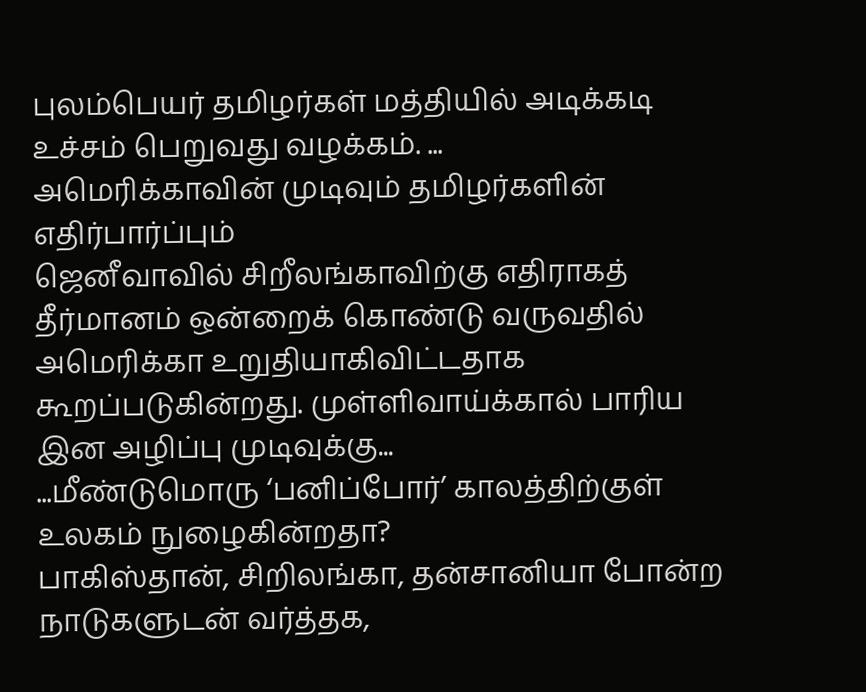புலம்பெயர் தமிழர்கள் மத்தியில் அடிக்கடி உச்சம் பெறுவது வழக்கம். ...
அமெரிக்காவின் முடிவும் தமிழர்களின் எதிர்பார்ப்பும்
ஜெனீவாவில் சிறீலங்காவிற்கு எதிராகத் தீர்மானம் ஒன்றைக் கொண்டு வருவதில் அமெரிக்கா உறுதியாகிவிட்டதாக கூறப்படுகின்றது. முள்ளிவாய்க்கால் பாரிய இன அழிப்பு முடிவுக்கு...
...மீண்டுமொரு ‘பனிப்போர்’ காலத்திற்குள் உலகம் நுழைகின்றதா?
பாகிஸ்தான், சிறிலங்கா, தன்சானியா போன்ற நாடுகளுடன் வர்த்தக,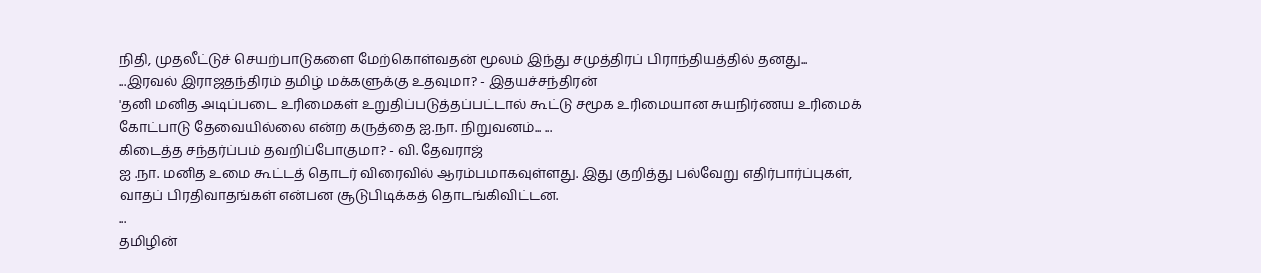நிதி, முதலீட்டுச் செயற்பாடுகளை மேற்கொள்வதன் மூலம் இந்து சமுத்திரப் பிராந்தியத்தில் தனது...
...இரவல் இராஜதந்திரம் தமிழ் மக்களுக்கு உதவுமா? - இதயச்சந்திரன்
'தனி மனித அடிப்படை உரிமைகள் உறுதிப்படுத்தப்பட்டால் கூட்டு சமூக உரிமையான சுயநிர்ணய உரிமைக் கோட்பாடு தேவையில்லை என்ற கருத்தை ஐ.நா. நிறுவனம்... ...
கிடைத்த சந்தர்ப்பம் தவறிப்போகுமா? - வி. தேவராஜ்
ஐ .நா. மனித உமை கூட்டத் தொடர் விரைவில் ஆரம்பமாகவுள்ளது. இது குறித்து பல்வேறு எதிர்பார்ப்புகள், வாதப் பிரதிவாதங்கள் என்பன சூடுபிடிக்கத் தொடங்கிவிட்டன.
...
தமிழின்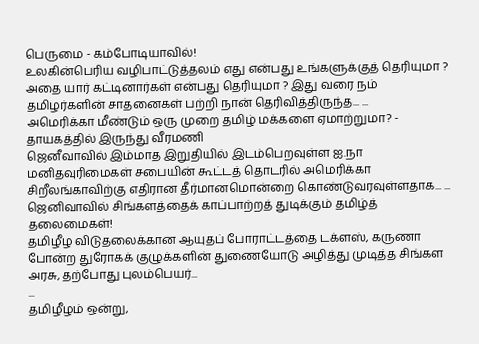பெருமை - கம்போடியாவில்!
உலகின்பெரிய வழிபாட்டுத்தலம் எது என்பது உங்களுக்குத் தெரியுமா ? அதை யார் கட்டினார்கள் என்பது தெரியுமா ? இது வரை நம் தமிழர்களின் சாதனைகள் பற்றி நான் தெரிவித்திருந்த... ...
அமெரிக்கா மீண்டும் ஒரு முறை தமிழ் மக்களை ஏமாற்றுமா? - தாயகத்தில் இருந்து வீரமணி
ஜெனீவாவில் இம்மாத இறுதியில் இடம்பெறவுள்ள ஐ.நா மனிதவுரிமைகள் சபையின் கூட்டத் தொடரில் அமெரிக்கா சிறீலங்காவிற்கு எதிரான தீர்மானமொன்றை கொண்டுவரவுள்ளதாக... ...
ஜெனிவாவில் சிங்களத்தைக் காப்பாற்றத் துடிக்கும் தமிழ்த் தலைமைகள்!
தமிழீழ விடுதலைக்கான ஆயுதப் போராட்டத்தை டக்ளஸ், கருணா போன்ற துரோகக் குழுக்களின் துணையோடு அழித்து முடித்த சிங்கள அரசு, தற்போது புலம்பெயர்...
...
தமிழீழம் ஒன்று,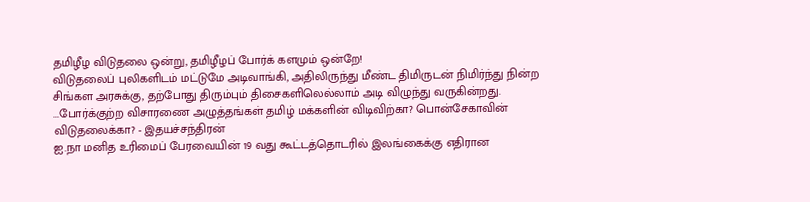தமிழீழ விடுதலை ஒன்று, தமிழீழப் போர்க் களமும் ஒன்றே!
விடுதலைப் புலிகளிடம் மட்டுமே அடிவாங்கி, அதிலிருந்து மீண்ட திமிருடன் நிமிர்ந்து நின்ற சிங்கள அரசுக்கு, தற்போது திரும்பும் திசைகளிலெல்லாம் அடி விழுந்து வருகின்றது.
...போர்க்குற்ற விசாரணை அழுத்தங்கள் தமிழ் மக்களின் விடிவிற்கா? பொன்சேகாவின் விடுதலைக்கா? - இதயச்சந்திரன்
ஐ.நா மனித உரிமைப் பேரவையின் 19 வது கூட்டத்தொடரில் இலங்கைக்கு எதிரான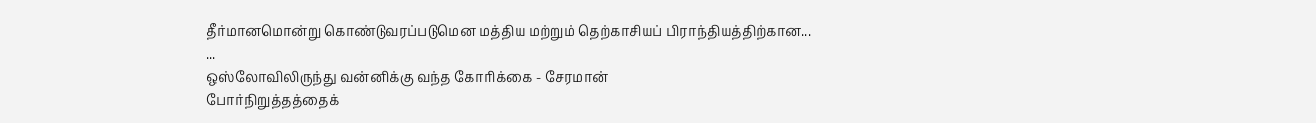தீர்மானமொன்று கொண்டுவரப்படுமென மத்திய மற்றும் தெற்காசியப் பிராந்தியத்திற்கான...
...
ஒஸ்லோவிலிருந்து வன்னிக்கு வந்த கோரிக்கை - சேரமான்
போர்நிறுத்தத்தைக்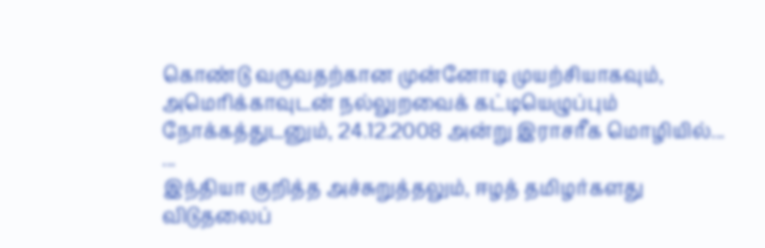கொண்டு வருவதற்கான முன்னோடி முயற்சியாகவும், அமெரிக்காவுடன் நல்லுறவைக் கட்டியெழுப்பும் நோக்கத்துடனும், 24.12.2008 அன்று இராசரீக மொழியில்...
...
இந்தியா குறித்த அச்சுறுத்தலும், ஈழத் தமிழர்களது விடுதலைப்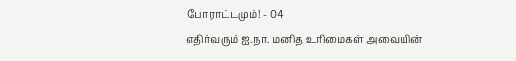போராட்டமும்! - 04
எதிர்வரும் ஐ.நா. மனித உரிமைகள் அவையின்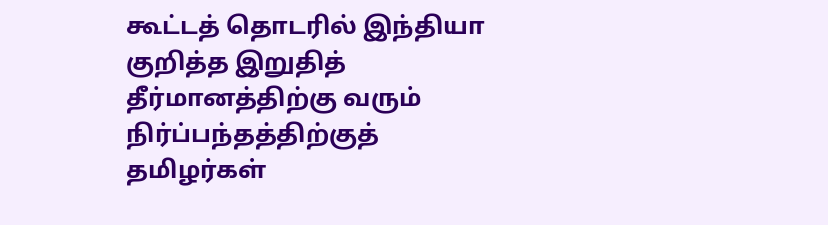கூட்டத் தொடரில் இந்தியா குறித்த இறுதித் தீர்மானத்திற்கு வரும் நிர்ப்பந்தத்திற்குத் தமிழர்கள்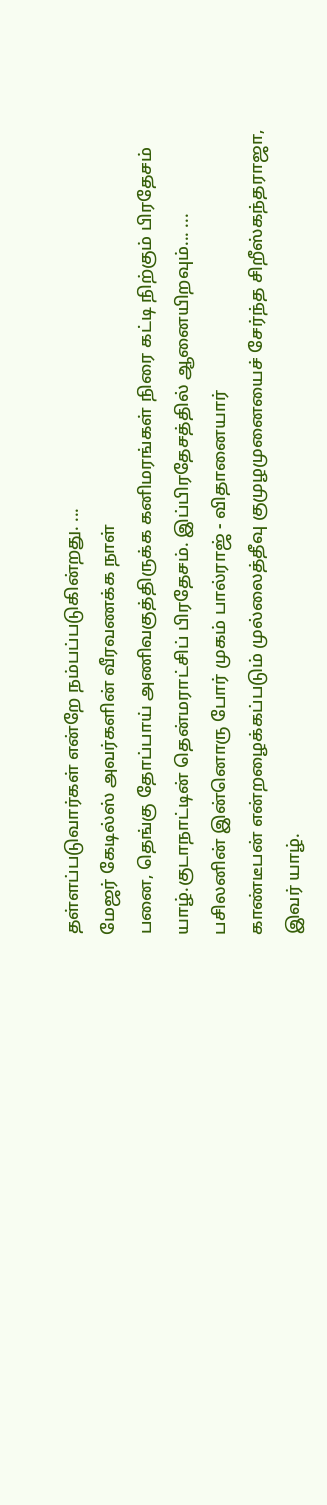தள்ளப்படுவார்கள் என்றே நம்பப்படுகின்றது. ...
மேஜர் கேடில்ஸ் அவர்களின் வீரவணக்க நாள்
பனை, தெங்கு தோப்பாய் அணிவகுத்திருக்க கனிமரங்கள் நிரை கட்டி நிற்கும் பிரதேசம் யாழ்.குடாநாட்டின் தென்மராட்சிப் பிரதேசம். இப்பிரதேசத்தில் ஆனையிறவும்... ...
பசிலனின் இன்னொரு போர் முகம் பால்ராஜ் - விதானையார்
காண்டீபன் என்றழைக்கப்படும் முல்லைத்தீவு குமுழமுனையைச் சேர்ந்த சிறீஸ்கந்தராஜா, இவர் யாழ்.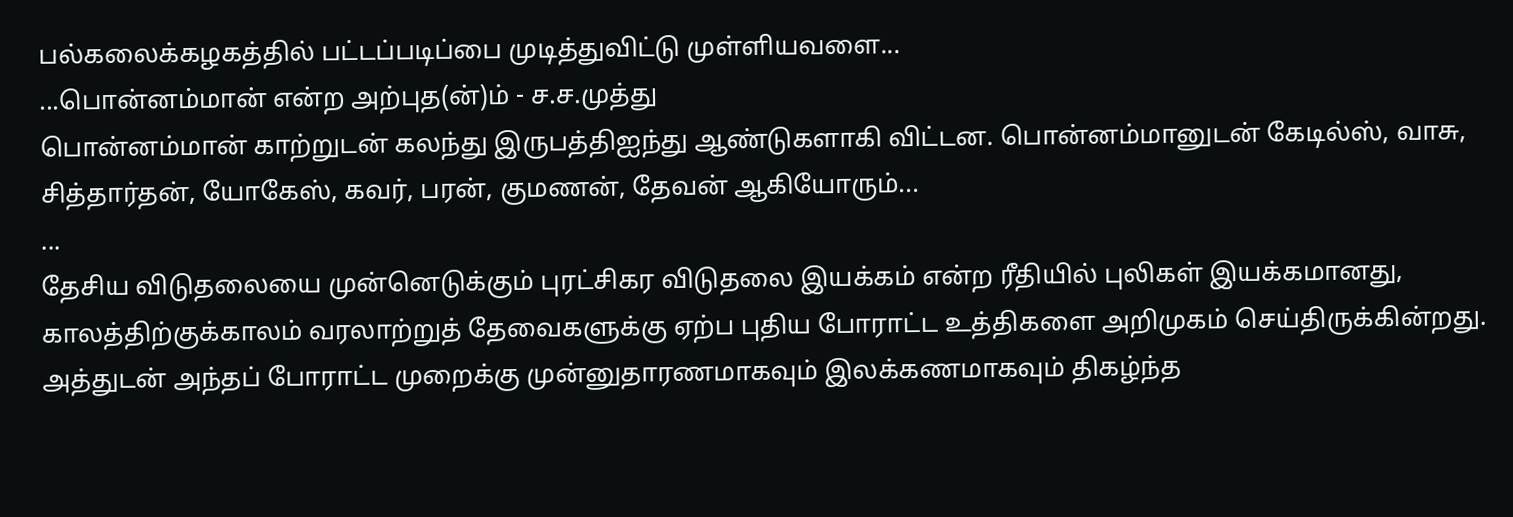பல்கலைக்கழகத்தில் பட்டப்படிப்பை முடித்துவிட்டு முள்ளியவளை...
...பொன்னம்மான் என்ற அற்புத(ன்)ம் - ச.ச.முத்து
பொன்னம்மான் காற்றுடன் கலந்து இருபத்திஐந்து ஆண்டுகளாகி விட்டன. பொன்னம்மானுடன் கேடில்ஸ், வாசு, சித்தார்தன், யோகேஸ், கவர், பரன், குமணன், தேவன் ஆகியோரும்...
...
தேசிய விடுதலையை முன்னெடுக்கும் புரட்சிகர விடுதலை இயக்கம் என்ற ரீதியில் புலிகள் இயக்கமானது, காலத்திற்குக்காலம் வரலாற்றுத் தேவைகளுக்கு ஏற்ப புதிய போராட்ட உத்திகளை அறிமுகம் செய்திருக்கின்றது. அத்துடன் அந்தப் போராட்ட முறைக்கு முன்னுதாரணமாகவும் இலக்கணமாகவும் திகழ்ந்த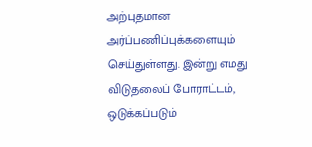அற்புதமான அர்ப்பணிப்புக்களையும் செய்துள்ளது. இன்று எமது விடுதலைப் போராட்டம், ஒடுக்கப்படும்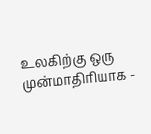உலகிற்கு ஒரு முன்மாதிரியாக -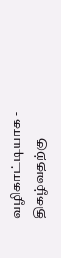வழிகாட்டியாக - திகழ்வதற்கு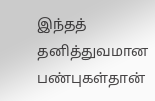இந்தத் தனித்துவமான பண்புகள்தான்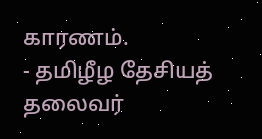காரணம்.
- தமிழீழ தேசியத் தலைவர்